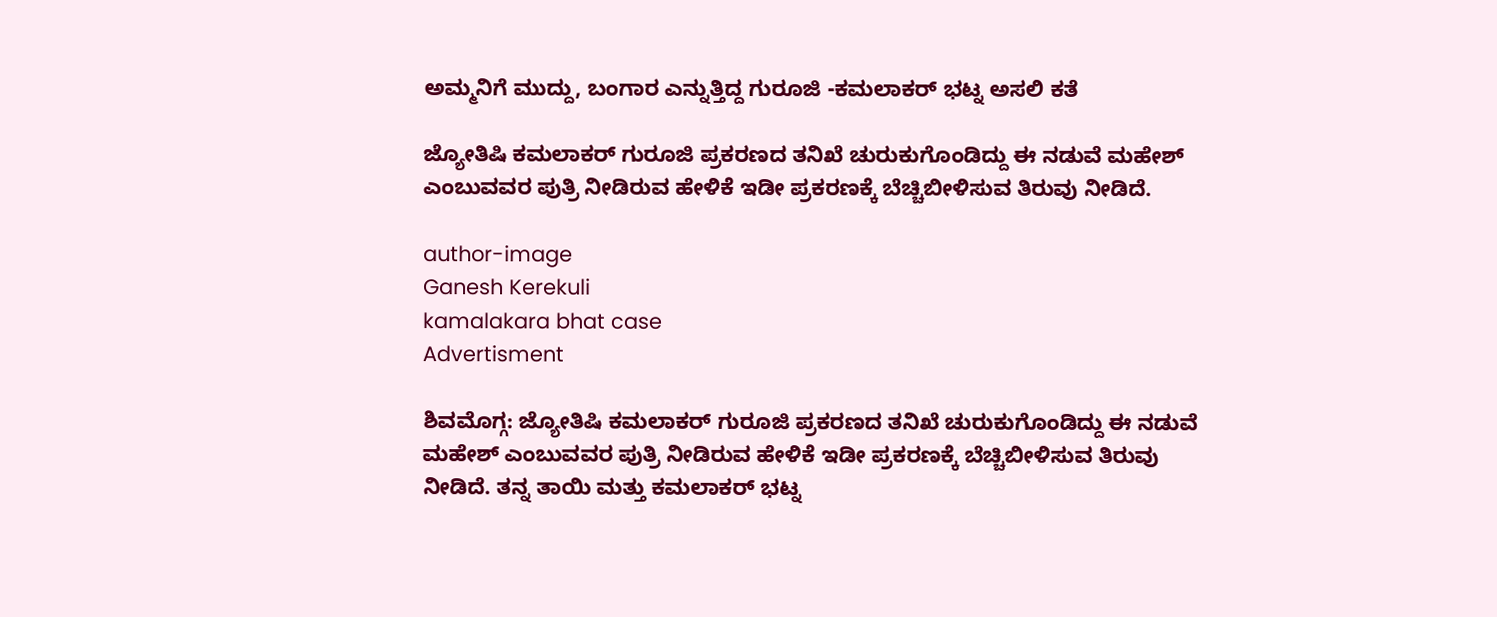ಅಮ್ಮನಿಗೆ ಮುದ್ದು, ಬಂಗಾರ ಎನ್ನುತ್ತಿದ್ದ ಗುರೂಜಿ -ಕಮಲಾಕರ್ ಭಟ್ನ ಅಸಲಿ ಕತೆ

ಜ್ಯೋತಿಷಿ ಕಮಲಾಕರ್ ಗುರೂಜಿ ಪ್ರಕರಣದ ತನಿಖೆ ಚುರುಕುಗೊಂಡಿದ್ದು ಈ ನಡುವೆ ಮಹೇಶ್ ಎಂಬುವವರ ಪುತ್ರಿ ನೀಡಿರುವ ಹೇಳಿಕೆ ಇಡೀ ಪ್ರಕರಣಕ್ಕೆ ಬೆಚ್ಚಿಬೀಳಿಸುವ ತಿರುವು ನೀಡಿದೆ.

author-image
Ganesh Kerekuli
kamalakara bhat case
Advertisment

ಶಿವಮೊಗ್ಗ: ಜ್ಯೋತಿಷಿ ಕಮಲಾಕರ್ ಗುರೂಜಿ ಪ್ರಕರಣದ ತನಿಖೆ ಚುರುಕುಗೊಂಡಿದ್ದು ಈ ನಡುವೆ ಮಹೇಶ್ ಎಂಬುವವರ ಪುತ್ರಿ ನೀಡಿರುವ ಹೇಳಿಕೆ ಇಡೀ ಪ್ರಕರಣಕ್ಕೆ ಬೆಚ್ಚಿಬೀಳಿಸುವ ತಿರುವು ನೀಡಿದೆ. ತನ್ನ ತಾಯಿ ಮತ್ತು ಕಮಲಾಕರ್ ಭಟ್ನ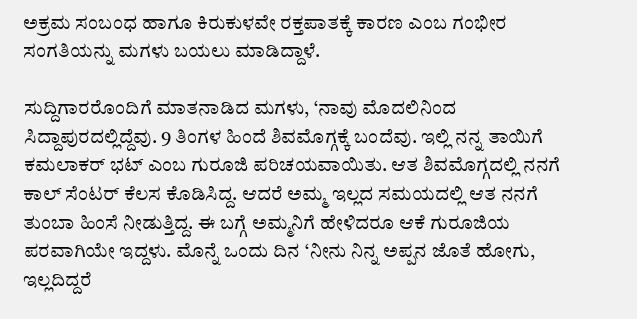ಅಕ್ರಮ ಸಂಬಂಧ ಹಾಗೂ ಕಿರುಕುಳವೇ ರಕ್ತಪಾತಕ್ಕೆ ಕಾರಣ ಎಂಬ ಗಂಭೀರ ಸಂಗತಿಯನ್ನು ಮಗಳು ಬಯಲು ಮಾಡಿದ್ದಾಳೆ.

ಸುದ್ದಿಗಾರರೊಂದಿಗೆ ಮಾತನಾಡಿದ ಮಗಳು, ‘ನಾವು ಮೊದಲಿನಿಂದ ಸಿದ್ದಾಪುರದಲ್ಲಿದ್ದೆವು. 9 ತಿಂಗಳ ಹಿಂದೆ ಶಿವಮೊಗ್ಗಕ್ಕೆ ಬಂದೆವು. ಇಲ್ಲಿ ನನ್ನ ತಾಯಿಗೆ ಕಮಲಾಕರ್ ಭಟ್ ಎಂಬ ಗುರೂಜಿ ಪರಿಚಯವಾಯಿತು. ಆತ ಶಿವಮೊಗ್ಗದಲ್ಲಿ ನನಗೆ ಕಾಲ್ ಸೆಂಟರ್ ಕೆಲಸ ಕೊಡಿಸಿದ್ದ. ಆದರೆ ಅಮ್ಮ ಇಲ್ಲದ ಸಮಯದಲ್ಲಿ ಆತ ನನಗೆ ತುಂಬಾ ಹಿಂಸೆ ನೀಡುತ್ತಿದ್ದ. ಈ ಬಗ್ಗೆ ಅಮ್ಮನಿಗೆ ಹೇಳಿದರೂ ಆಕೆ ಗುರೂಜಿಯ ಪರವಾಗಿಯೇ ಇದ್ದಳು. ಮೊನ್ನೆ ಒಂದು ದಿನ ‘ನೀನು ನಿನ್ನ ಅಪ್ಪನ ಜೊತೆ ಹೋಗು, ಇಲ್ಲದಿದ್ದರೆ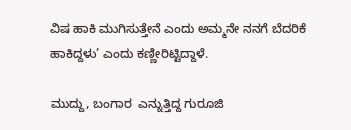ವಿಷ ಹಾಕಿ ಮುಗಿಸುತ್ತೇನೆ ಎಂದು ಅಮ್ಮನೇ ನನಗೆ ಬೆದರಿಕೆ ಹಾಕಿದ್ದಳು’ ಎಂದು ಕಣ್ಣೀರಿಟ್ಟಿದ್ದಾಳೆ.

ಮುದ್ದು, ಬಂಗಾರ  ಎನ್ನುತ್ತಿದ್ದ ಗುರೂಜಿ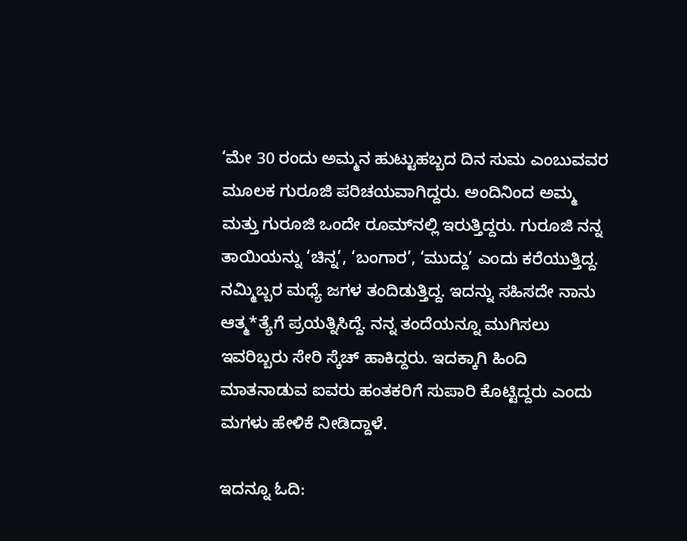‘ಮೇ 30 ರಂದು ಅಮ್ಮನ ಹುಟ್ಟುಹಬ್ಬದ ದಿನ ಸುಮ ಎಂಬುವವರ ಮೂಲಕ ಗುರೂಜಿ ಪರಿಚಯವಾಗಿದ್ದರು. ಅಂದಿನಿಂದ ಅಮ್ಮ ಮತ್ತು ಗುರೂಜಿ ಒಂದೇ ರೂಮ್‌ನಲ್ಲಿ ಇರುತ್ತಿದ್ದರು. ಗುರೂಜಿ ನನ್ನ ತಾಯಿಯನ್ನು ‘ಚಿನ್ನ’, ‘ಬಂಗಾರ’, ‘ಮುದ್ದು’ ಎಂದು ಕರೆಯುತ್ತಿದ್ದ. ನಮ್ಮಿಬ್ಬರ ಮಧ್ಯೆ ಜಗಳ ತಂದಿಡುತ್ತಿದ್ದ. ಇದನ್ನು ಸಹಿಸದೇ ನಾನು ಆತ್ಮ*ತ್ಯೆಗೆ ಪ್ರಯತ್ನಿಸಿದ್ದೆ. ನನ್ನ ತಂದೆಯನ್ನೂ ಮುಗಿಸಲು ಇವರಿಬ್ಬರು ಸೇರಿ ಸ್ಕೆಚ್ ಹಾಕಿದ್ದರು. ಇದಕ್ಕಾಗಿ ಹಿಂದಿ ಮಾತನಾಡುವ ಐವರು ಹಂತಕರಿಗೆ ಸುಪಾರಿ ಕೊಟ್ಟಿದ್ದರು ಎಂದು ಮಗಳು ಹೇಳಿಕೆ ನೀಡಿದ್ದಾಳೆ.

ಇದನ್ನೂ ಓದಿ: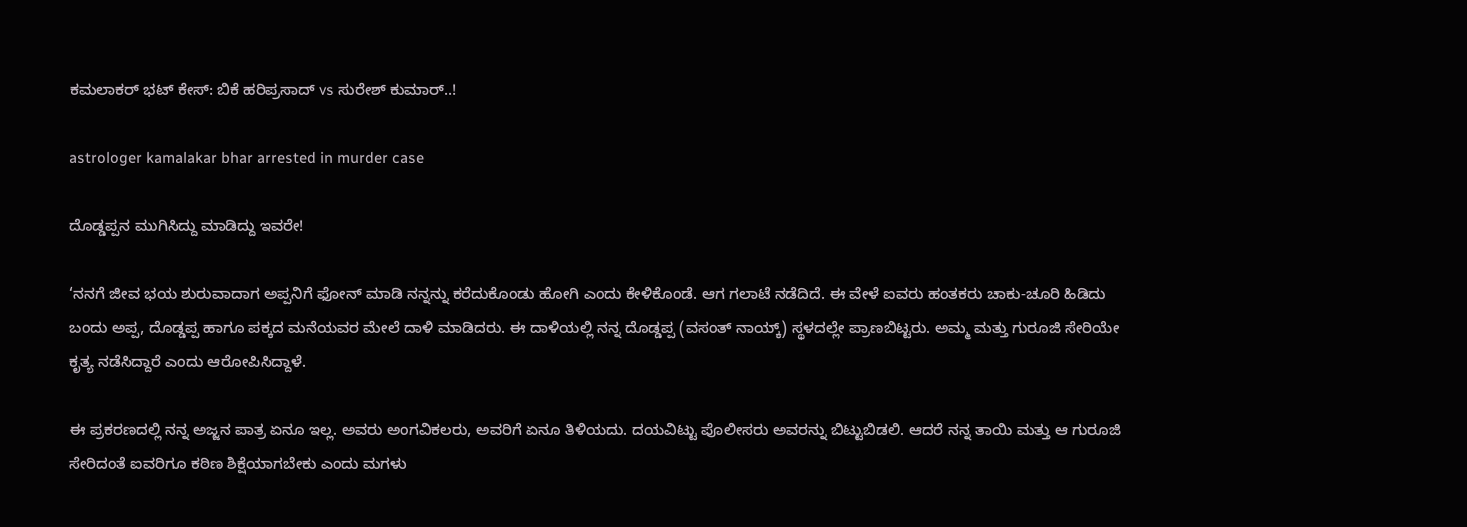ಕಮಲಾಕರ್ ಭಟ್ ಕೇಸ್: ಬಿಕೆ ಹರಿಪ್ರಸಾದ್ vs ಸುರೇಶ್ ಕುಮಾರ್..!

astrologer kamalakar bhar arrested in murder case

ದೊಡ್ಡಪ್ಪನ ಮುಗಿಸಿದ್ದು ಮಾಡಿದ್ದು ಇವರೇ!

‘ನನಗೆ ಜೀವ ಭಯ ಶುರುವಾದಾಗ ಅಪ್ಪನಿಗೆ ಫೋನ್ ಮಾಡಿ ನನ್ನನ್ನು ಕರೆದುಕೊಂಡು ಹೋಗಿ ಎಂದು ಕೇಳಿಕೊಂಡೆ. ಆಗ ಗಲಾಟೆ ನಡೆದಿದೆ. ಈ ವೇಳೆ ಐವರು ಹಂತಕರು ಚಾಕು-ಚೂರಿ ಹಿಡಿದು ಬಂದು ಅಪ್ಪ, ದೊಡ್ಡಪ್ಪ ಹಾಗೂ ಪಕ್ಕದ ಮನೆಯವರ ಮೇಲೆ ದಾಳಿ ಮಾಡಿದರು. ಈ ದಾಳಿಯಲ್ಲಿ ನನ್ನ ದೊಡ್ಡಪ್ಪ (ವಸಂತ್ ನಾಯ್ಕ್) ಸ್ಥಳದಲ್ಲೇ ಪ್ರಾಣಬಿಟ್ಟರು. ಅಮ್ಮ ಮತ್ತು ಗುರೂಜಿ ಸೇರಿಯೇ ಕೃತ್ಯ ನಡೆಸಿದ್ದಾರೆ ಎಂದು ಆರೋಪಿಸಿದ್ದಾಳೆ.

ಈ ಪ್ರಕರಣದಲ್ಲಿ ನನ್ನ ಅಜ್ಜನ ಪಾತ್ರ ಏನೂ ಇಲ್ಲ. ಅವರು ಅಂಗವಿಕಲರು, ಅವರಿಗೆ ಏನೂ ತಿಳಿಯದು. ದಯವಿಟ್ಟು ಪೊಲೀಸರು ಅವರನ್ನು ಬಿಟ್ಟುಬಿಡಲಿ. ಆದರೆ ನನ್ನ ತಾಯಿ ಮತ್ತು ಆ ಗುರೂಜಿ ಸೇರಿದಂತೆ ಐವರಿಗೂ ಕಠಿಣ ಶಿಕ್ಷೆಯಾಗಬೇಕು ಎಂದು ಮಗಳು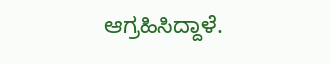ಆಗ್ರಹಿಸಿದ್ದಾಳೆ.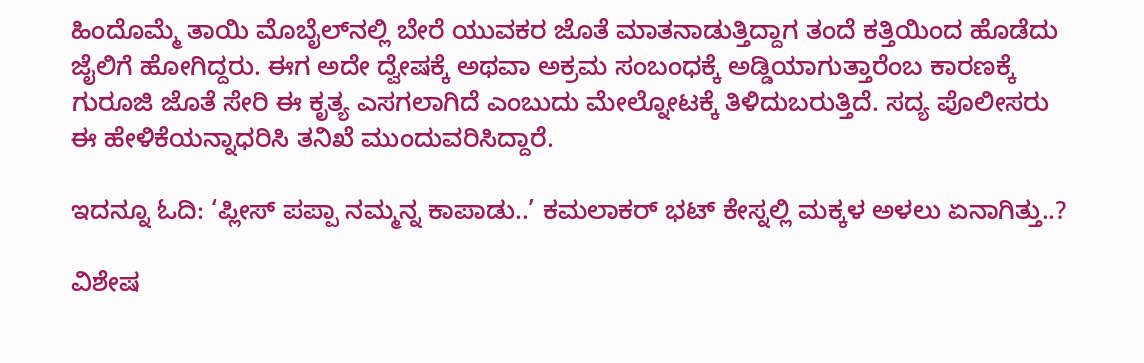ಹಿಂದೊಮ್ಮೆ ತಾಯಿ ಮೊಬೈಲ್‌ನಲ್ಲಿ ಬೇರೆ ಯುವಕರ ಜೊತೆ ಮಾತನಾಡುತ್ತಿದ್ದಾಗ ತಂದೆ ಕತ್ತಿಯಿಂದ ಹೊಡೆದು ಜೈಲಿಗೆ ಹೋಗಿದ್ದರು. ಈಗ ಅದೇ ದ್ವೇಷಕ್ಕೆ ಅಥವಾ ಅಕ್ರಮ ಸಂಬಂಧಕ್ಕೆ ಅಡ್ಡಿಯಾಗುತ್ತಾರೆಂಬ ಕಾರಣಕ್ಕೆ ಗುರೂಜಿ ಜೊತೆ ಸೇರಿ ಈ ಕೃತ್ಯ ಎಸಗಲಾಗಿದೆ ಎಂಬುದು ಮೇಲ್ನೋಟಕ್ಕೆ ತಿಳಿದುಬರುತ್ತಿದೆ. ಸದ್ಯ ಪೊಲೀಸರು ಈ ಹೇಳಿಕೆಯನ್ನಾಧರಿಸಿ ತನಿಖೆ ಮುಂದುವರಿಸಿದ್ದಾರೆ.

ಇದನ್ನೂ ಓದಿ: ‘ಪ್ಲೀಸ್ ಪಪ್ಪಾ ನಮ್ಮನ್ನ ಕಾಪಾಡು..’ ಕಮಲಾಕರ್ ಭಟ್ ಕೇಸ್ನಲ್ಲಿ ಮಕ್ಕಳ ಅಳಲು ಏನಾಗಿತ್ತು..?

ವಿಶೇಷ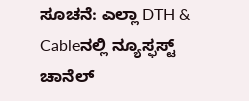ಸೂಚನೆ: ಎಲ್ಲಾ DTH & Cableನಲ್ಲಿ ನ್ಯೂಸ್ಫಸ್ಟ್ ಚಾನೆಲ್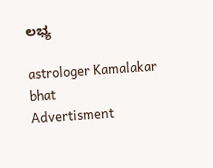ಲಭ್ಯ

astrologer Kamalakar bhat
Advertisment